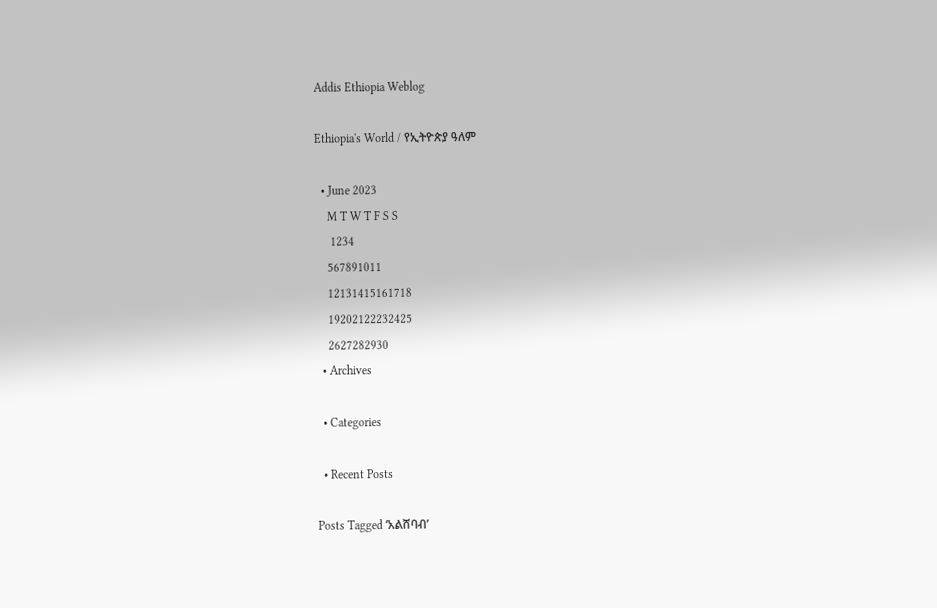Addis Ethiopia Weblog

Ethiopia's World / የኢትዮጵያ ዓለም

  • June 2023
    M T W T F S S
     1234
    567891011
    12131415161718
    19202122232425
    2627282930
  • Archives

  • Categories

  • Recent Posts

Posts Tagged ‘አልሸባብ’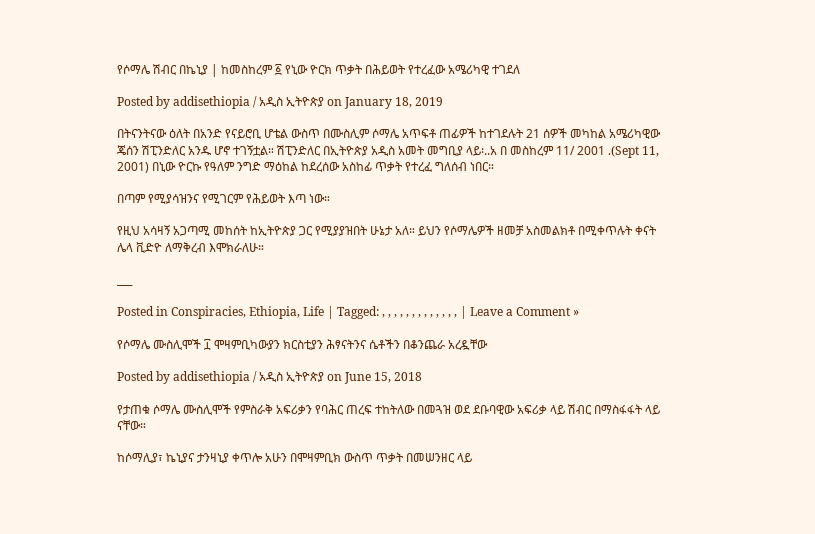የሶማሌ ሽብር በኬኒያ | ከመስከረም ፩ የኒው ዮርክ ጥቃት በሕይወት የተረፈው አሜሪካዊ ተገደለ

Posted by addisethiopia / አዲስ ኢትዮጵያ on January 18, 2019

በትናንትናው ዕለት በአንድ የናይሮቢ ሆቴል ውስጥ በሙስሊም ሶማሌ አጥፍቶ ጠፊዎች ከተገደሉት 21 ሰዎች መካከል አሜሪካዊው ጄሰን ሽፒንድለር አንዱ ሆኖ ተገኝቷል። ሽፒንድለር በኢትዮጵያ አዲስ አመት መግቢያ ላይ፡..አ በ መስከረም 11/ 2001 .(Sept 11, 2001) በኒው ዮርኩ የዓለም ንግድ ማዕከል ከደረሰው አስከፊ ጥቃት የተረፈ ግለሰብ ነበር።

በጣም የሚያሳዝንና የሚገርም የሕይወት እጣ ነው።

የዚህ አሳዛኝ አጋጣሚ መከሰት ከኢትዮጵያ ጋር የሚያያዝበት ሁኔታ አለ። ይህን የሶማሌዎች ዘመቻ አስመልክቶ በሚቀጥሉት ቀናት ሌላ ቪድዮ ለማቅረብ እሞክራለሁ።

___

Posted in Conspiracies, Ethiopia, Life | Tagged: , , , , , , , , , , , , , | Leave a Comment »

የሶማሌ ሙስሊሞች ፲ ሞዛምቢካውያን ክርስቲያን ሕፃናትንና ሴቶችን በቆንጨራ አረዷቸው

Posted by addisethiopia / አዲስ ኢትዮጵያ on June 15, 2018

የታጠቁ ሶማሌ ሙስሊሞች የምስራቅ አፍሪቃን የባሕር ጠረፍ ተከትለው በመጓዝ ወደ ደቡባዊው አፍሪቃ ላይ ሽብር በማስፋፋት ላይ ናቸው።

ከሶማሊያ፣ ኬኒያና ታንዛኒያ ቀጥሎ አሁን በሞዛምቢክ ውስጥ ጥቃት በመሠንዘር ላይ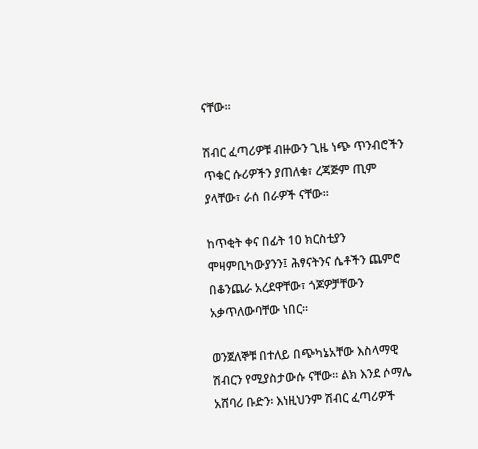ናቸው።

ሽብር ፈጣሪዎቹ ብዙውን ጊዜ ነጭ ጥንብሮችን ጥቁር ሱሪዎችን ያጠለቁ፣ ረጃጅም ጢም ያላቸው፣ ራሰ በራዎች ናቸው።

ከጥቂት ቀና በፊት 10 ክርስቲያን ሞዛምቢካውያንን፤ ሕፃናትንና ሴቶችን ጨምሮ በቆንጨራ አረደዋቸው፣ ጎጆዎቻቸውን አቃጥለውባቸው ነበር።

ወንጀለኞቹ በተለይ በጭካኔአቸው እስላማዊ ሽብርን የሚያስታውሱ ናቸው። ልክ እንደ ሶማሌ አሸባሪ ቡድን፡ እነዚህንም ሽብር ፈጣሪዎች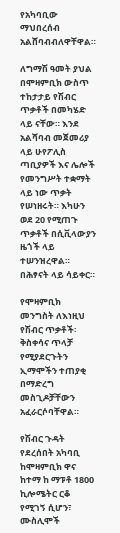የአካባቢው ማህበረሰብ አልሸባብብለዋቸዋል።

ለግማሽ ዓመት ያህል በሞዛምቢክ ውስጥ ተከታታይ የሽብር ጥቃቶች በመካሄድ ላይ ናቸው። እንደ አልሻባብ መጀመሪያ ላይ ሁየፖሊስ ጣቢያዎች እና ሌሎች የመንግሥት ተቋማት ላይ ነው ጥቃት የሠነዘሩት። እካሁን ወደ 20 የሚጠጉ ጥቃቶች በሲቪላውያን ዜጎች ላይ ተሠንዝረዋል። በሕፃናት ላይ ሳይቀር።

የሞዛምቢክ መንግስት ለእነዚህ የሽብር ጥቃቶች፡ ቅስቀሳና ጥላቻ የሚያደርጉትን ኢማሞችን ተጠያቂ በማድረግ መስጊዶቻቸውን አፈራርሶባቸዋል።

የሽብር ጉዳት የደረሰበት አካባቢ ከሞዛምቢክ ዋና ከተማ ከ ማፑቶ 1800 ኪሎሜትር ርቆ የሚገኝ ሲሆን፣ ሙስሊሞች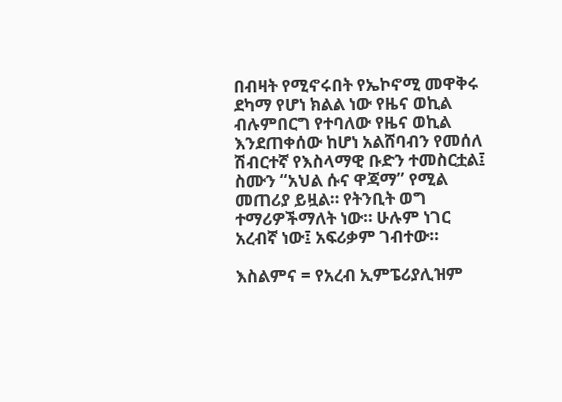በብዛት የሚኖሩበት የኤኮኖሚ መዋቅሩ ደካማ የሆነ ክልል ነው የዜና ወኪል ብሉምበርግ የተባለው የዜና ወኪል እንደጠቀሰው ከሆነ አልሸባብን የመሰለ ሽብርተኛ የእስላማዊ ቡድን ተመስርቷል፤ ስሙን “አህል ሱና ዋጃማ” የሚል መጠሪያ ይዟል። የትንቢት ወግ ተማሪዎችማለት ነው። ሁሉም ነገር አረብኛ ነው፤ አፍሪቃም ገብተው።

እስልምና = የአረብ ኢምፔሪያሊዝም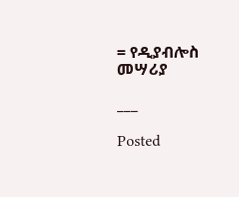= የዲያብሎስ መሣሪያ

___

Posted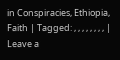in Conspiracies, Ethiopia, Faith | Tagged: , , , , , , , , | Leave a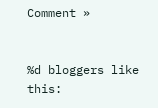Comment »


%d bloggers like this: